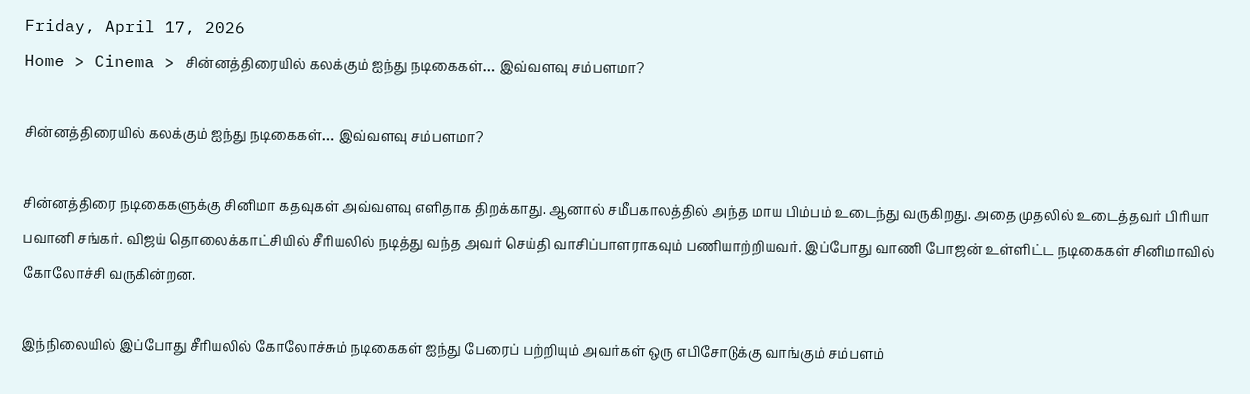Friday, April 17, 2026
Home > Cinema > சின்னத்திரையில் கலக்கும் ஐந்து நடிகைகள்… இவ்வளவு சம்பளமா?

சின்னத்திரையில் கலக்கும் ஐந்து நடிகைகள்… இவ்வளவு சம்பளமா?

சின்னத்திரை நடிகைகளுக்கு சினிமா கதவுகள் அவ்வளவு எளிதாக திறக்காது. ஆனால் சமீபகாலத்தில் அந்த மாய பிம்பம் உடைந்து வருகிறது. அதை முதலில் உடைத்தவர் பிரியா பவானி சங்கர். விஜய் தொலைக்காட்சியில் சீரியலில் நடித்து வந்த அவர் செய்தி வாசிப்பாளராகவும் பணியாற்றியவர். இப்போது வாணி போஜன் உள்ளிட்ட நடிகைகள் சினிமாவில் கோலோச்சி வருகின்றன.

இந்நிலையில் இப்போது சீரியலில் கோலோச்சும் நடிகைகள் ஐந்து பேரைப் பற்றியும் அவர்கள் ஒரு எபிசோடுக்கு வாங்கும் சம்பளம்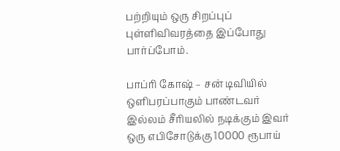பற்றியும் ஒரு சிறப்புப் புள்ளிவிவரத்தை இப்போது பார்ப்போம்.

பாப்ரி கோஷ் – சன் டிவியில் ஒளிபரப்பாகும் பாண்டவர் இல்லம் சீரியலில் நடிக்கும் இவர் ஒரு எபிசோடுக்கு 10000 ரூபாய்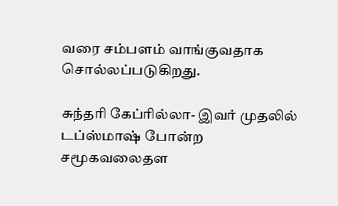வரை சம்பளம் வாங்குவதாக சொல்லப்படுகிறது.

சுந்தரி கேப்ரில்லா- இவர் முதலில் டப்ஸ்மாஷ் போன்ற சமூகவலைதள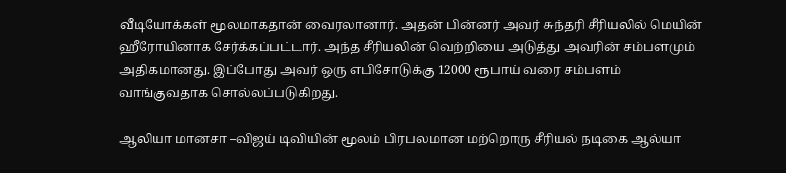வீடியோக்கள் மூலமாகதான் வைரலானார். அதன் பின்னர் அவர் சுந்தரி சீரியலில் மெயின் ஹீரோயினாக சேர்க்கப்பட்டார். அந்த சீரியலின் வெற்றியை அடுத்து அவரின் சம்பளமும் அதிகமானது. இப்போது அவர் ஒரு எபிசோடுக்கு 12000 ரூபாய் வரை சம்பளம் வாங்குவதாக சொல்லப்படுகிறது.

ஆலியா மானசா –விஜய் டிவியின் மூலம் பிரபலமான மற்றொரு சீரியல் நடிகை ஆல்யா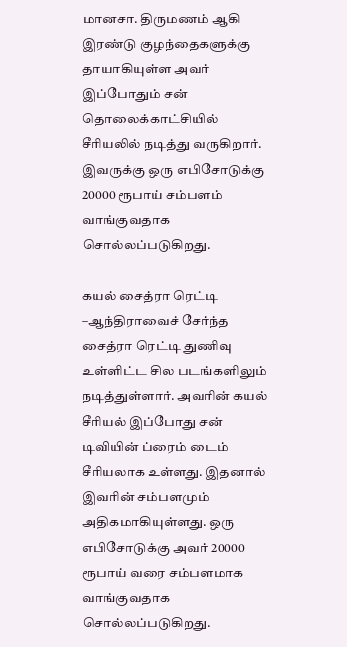மானசா. திருமணம் ஆகி இரண்டு குழந்தைகளுக்கு தாயாகியுள்ள அவர் இப்போதும் சன் தொலைக்காட்சியில் சீரியலில் நடித்து வருகிறார். இவருக்கு ஒரு எபிசோடுக்கு 20000 ரூபாய் சம்பளம் வாங்குவதாக சொல்லப்படுகிறது.

கயல் சைத்ரா ரெட்டி –ஆந்திராவைச் சேர்ந்த சைத்ரா ரெட்டி துணிவு உள்ளிட்ட சில படங்களிலும் நடித்துள்ளார். அவரின் கயல் சீரியல் இப்போது சன் டிவியின் ப்ரைம் டைம் சீரியலாக உள்ளது. இதனால் இவரின் சம்பளமும் அதிகமாகியுள்ளது. ஒரு எபிசோடுக்கு அவர் 20000 ரூபாய் வரை சம்பளமாக வாங்குவதாக சொல்லப்படுகிறது.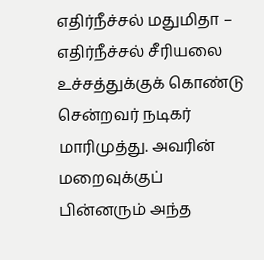எதிர்நீச்சல் மதுமிதா – எதிர்நீச்சல் சீரியலை உச்சத்துக்குக் கொண்டு சென்றவர் நடிகர் மாரிமுத்து. அவரின் மறைவுக்குப் பின்னரும் அந்த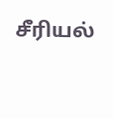சீரியல்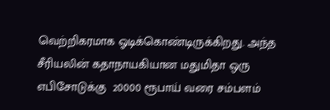வெற்றிகரமாக ஓடிக்கொண்டிருக்கிறது. அந்த சீரியலின் கதாநாயகியான மதுமிதா ஒரு எபிசோடுக்கு  20000 ரூபாய் வரை சம்பளம்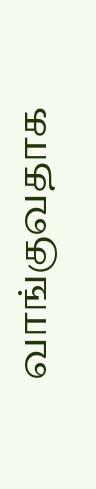வாங்குவதாக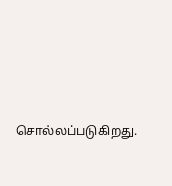சொல்லப்படுகிறது.